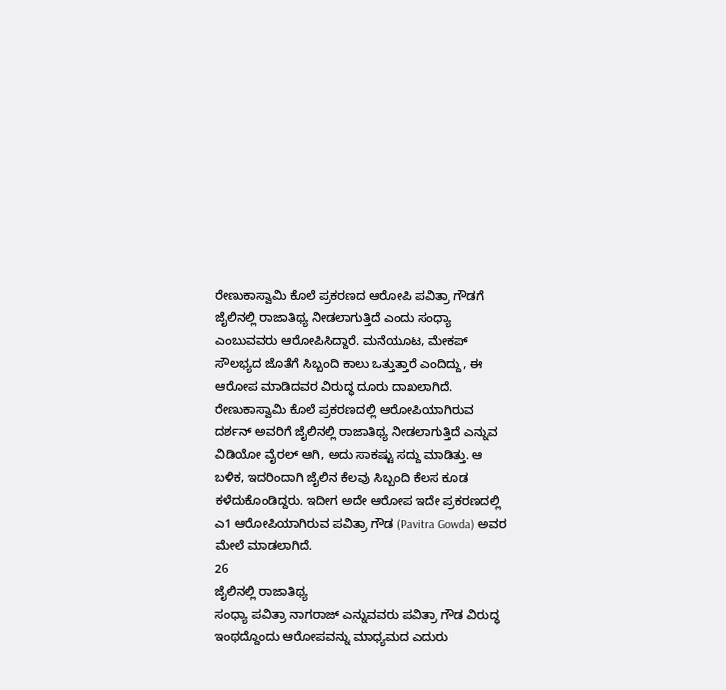ರೇಣುಕಾಸ್ವಾಮಿ ಕೊಲೆ ಪ್ರಕರಣದ ಆರೋಪಿ ಪವಿತ್ರಾ ಗೌಡಗೆ ಜೈಲಿನಲ್ಲಿ ರಾಜಾತಿಥ್ಯ ನೀಡಲಾಗುತ್ತಿದೆ ಎಂದು ಸಂಧ್ಯಾ ಎಂಬುವವರು ಆರೋಪಿಸಿದ್ದಾರೆ. ಮನೆಯೂಟ, ಮೇಕಪ್ ಸೌಲಭ್ಯದ ಜೊತೆಗೆ ಸಿಬ್ಬಂದಿ ಕಾಲು ಒತ್ತುತ್ತಾರೆ ಎಂದಿದ್ದು, ಈ ಆರೋಪ ಮಾಡಿದವರ ವಿರುದ್ಧ ದೂರು ದಾಖಲಾಗಿದೆ.
ರೇಣುಕಾಸ್ವಾಮಿ ಕೊಲೆ ಪ್ರಕರಣದಲ್ಲಿ ಆರೋಪಿಯಾಗಿರುವ ದರ್ಶನ್ ಅವರಿಗೆ ಜೈಲಿನಲ್ಲಿ ರಾಜಾತಿಥ್ಯ ನೀಡಲಾಗುತ್ತಿದೆ ಎನ್ನುವ ವಿಡಿಯೋ ವೈರಲ್ ಆಗಿ, ಅದು ಸಾಕಷ್ಟು ಸದ್ದು ಮಾಡಿತ್ತು. ಆ ಬಳಿಕ, ಇದರಿಂದಾಗಿ ಜೈಲಿನ ಕೆಲವು ಸಿಬ್ಬಂದಿ ಕೆಲಸ ಕೂಡ ಕಳೆದುಕೊಂಡಿದ್ದರು. ಇದೀಗ ಅದೇ ಆರೋಪ ಇದೇ ಪ್ರಕರಣದಲ್ಲಿ ಎ1 ಆರೋಪಿಯಾಗಿರುವ ಪವಿತ್ರಾ ಗೌಡ (Pavitra Gowda) ಅವರ ಮೇಲೆ ಮಾಡಲಾಗಿದೆ.
26
ಜೈಲಿನಲ್ಲಿ ರಾಜಾತಿಥ್ಯ
ಸಂಧ್ಯಾ ಪವಿತ್ರಾ ನಾಗರಾಜ್ ಎನ್ನುವವರು ಪವಿತ್ರಾ ಗೌಡ ವಿರುದ್ಧ ಇಂಥದ್ದೊಂದು ಆರೋಪವನ್ನು ಮಾಧ್ಯಮದ ಎದುರು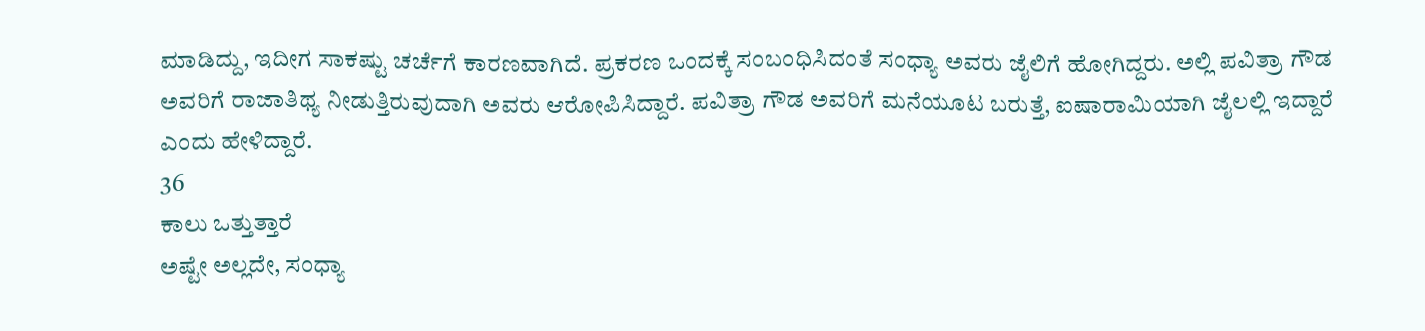ಮಾಡಿದ್ದು, ಇದೀಗ ಸಾಕಷ್ಟು ಚರ್ಚೆಗೆ ಕಾರಣವಾಗಿದೆ. ಪ್ರಕರಣ ಒಂದಕ್ಕೆ ಸಂಬಂಧಿಸಿದಂತೆ ಸಂಧ್ಯಾ ಅವರು ಜೈಲಿಗೆ ಹೋಗಿದ್ದರು. ಅಲ್ಲಿ ಪವಿತ್ರಾ ಗೌಡ ಅವರಿಗೆ ರಾಜಾತಿಥ್ಯ ನೀಡುತ್ತಿರುವುದಾಗಿ ಅವರು ಆರೋಪಿಸಿದ್ದಾರೆ. ಪವಿತ್ರಾ ಗೌಡ ಅವರಿಗೆ ಮನೆಯೂಟ ಬರುತ್ತೆ, ಐಷಾರಾಮಿಯಾಗಿ ಜೈಲಲ್ಲಿ ಇದ್ದಾರೆ ಎಂದು ಹೇಳಿದ್ದಾರೆ.
36
ಕಾಲು ಒತ್ತುತ್ತಾರೆ
ಅಷ್ಟೇ ಅಲ್ಲದೇ, ಸಂಧ್ಯಾ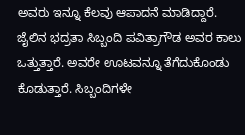ಅವರು ಇನ್ನೂ ಕೆಲವು ಆಪಾದನೆ ಮಾಡಿದ್ದಾರೆ. ಜೈಲಿನ ಭದ್ರತಾ ಸಿಬ್ಬಂದಿ ಪವಿತ್ರಾಗೌಡ ಅವರ ಕಾಲು ಒತ್ತುತ್ತಾರೆ. ಅವರೇ ಊಟವನ್ನೂ ತೆಗೆದುಕೊಂಡು ಕೊಡುತ್ತಾರೆ. ಸಿಬ್ಬಂದಿಗಳೇ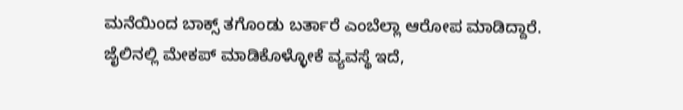ಮನೆಯಿಂದ ಬಾಕ್ಸ್ ತಗೊಂಡು ಬರ್ತಾರೆ ಎಂಬೆಲ್ಲಾ ಆರೋಪ ಮಾಡಿದ್ದಾರೆ.
ಜೈಲಿನಲ್ಲಿ ಮೇಕಪ್ ಮಾಡಿಕೊಳ್ಳೋಕೆ ವ್ಯವಸ್ಥೆ ಇದೆ,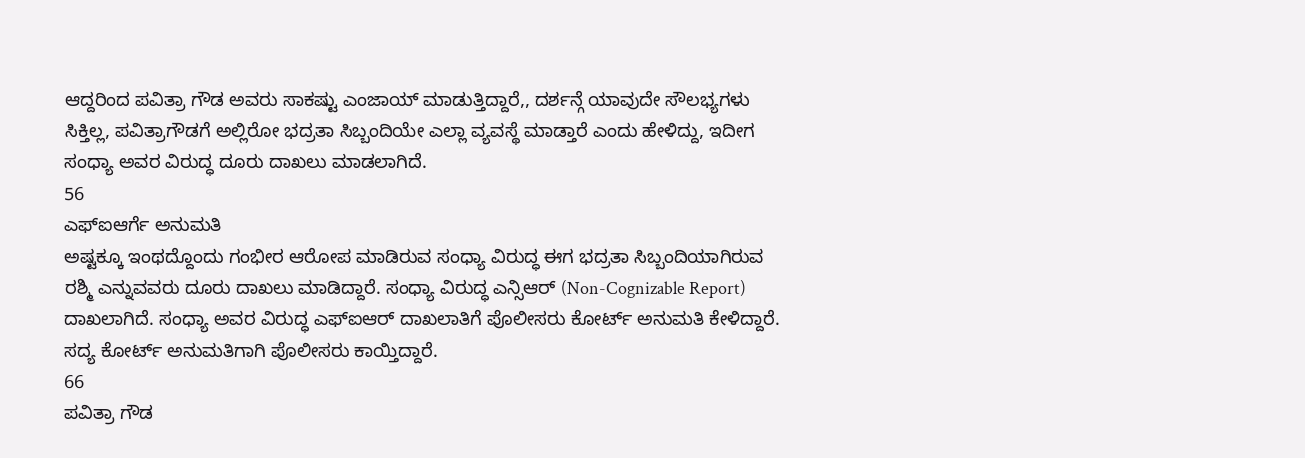ಆದ್ದರಿಂದ ಪವಿತ್ರಾ ಗೌಡ ಅವರು ಸಾಕಷ್ಟು ಎಂಜಾಯ್ ಮಾಡುತ್ತಿದ್ದಾರೆ,, ದರ್ಶನ್ಗೆ ಯಾವುದೇ ಸೌಲಭ್ಯಗಳು ಸಿಕ್ತಿಲ್ಲ, ಪವಿತ್ರಾಗೌಡಗೆ ಅಲ್ಲಿರೋ ಭದ್ರತಾ ಸಿಬ್ಬಂದಿಯೇ ಎಲ್ಲಾ ವ್ಯವಸ್ಥೆ ಮಾಡ್ತಾರೆ ಎಂದು ಹೇಳಿದ್ದು, ಇದೀಗ ಸಂಧ್ಯಾ ಅವರ ವಿರುದ್ಧ ದೂರು ದಾಖಲು ಮಾಡಲಾಗಿದೆ.
56
ಎಫ್ಐಆರ್ಗೆ ಅನುಮತಿ
ಅಷ್ಟಕ್ಕೂ ಇಂಥದ್ದೊಂದು ಗಂಭೀರ ಆರೋಪ ಮಾಡಿರುವ ಸಂಧ್ಯಾ ವಿರುದ್ಧ ಈಗ ಭದ್ರತಾ ಸಿಬ್ಬಂದಿಯಾಗಿರುವ ರಶ್ಮಿ ಎನ್ನುವವರು ದೂರು ದಾಖಲು ಮಾಡಿದ್ದಾರೆ. ಸಂಧ್ಯಾ ವಿರುದ್ಧ ಎನ್ಸಿಆರ್ (Non-Cognizable Report) ದಾಖಲಾಗಿದೆ. ಸಂಧ್ಯಾ ಅವರ ವಿರುದ್ಧ ಎಫ್ಐಆರ್ ದಾಖಲಾತಿಗೆ ಪೊಲೀಸರು ಕೋರ್ಟ್ ಅನುಮತಿ ಕೇಳಿದ್ದಾರೆ. ಸದ್ಯ ಕೋರ್ಟ್ ಅನುಮತಿಗಾಗಿ ಪೊಲೀಸರು ಕಾಯ್ತಿದ್ದಾರೆ.
66
ಪವಿತ್ರಾ ಗೌಡ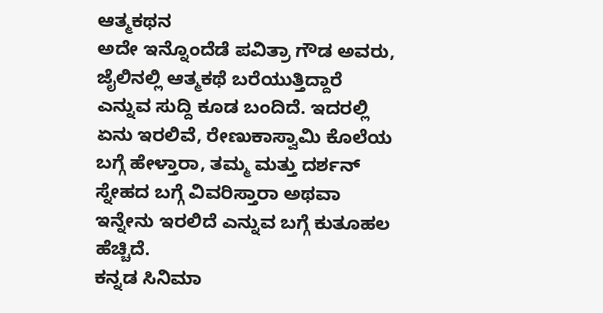ಆತ್ಮಕಥನ
ಅದೇ ಇನ್ನೊಂದೆಡೆ ಪವಿತ್ರಾ ಗೌಡ ಅವರು, ಜೈಲಿನಲ್ಲಿ ಆತ್ಮಕಥೆ ಬರೆಯುತ್ತಿದ್ದಾರೆ ಎನ್ನುವ ಸುದ್ದಿ ಕೂಡ ಬಂದಿದೆ. ಇದರಲ್ಲಿ ಏನು ಇರಲಿವೆ, ರೇಣುಕಾಸ್ವಾಮಿ ಕೊಲೆಯ ಬಗ್ಗೆ ಹೇಳ್ತಾರಾ, ತಮ್ಮ ಮತ್ತು ದರ್ಶನ್ ಸ್ನೇಹದ ಬಗ್ಗೆ ವಿವರಿಸ್ತಾರಾ ಅಥವಾ ಇನ್ನೇನು ಇರಲಿದೆ ಎನ್ನುವ ಬಗ್ಗೆ ಕುತೂಹಲ ಹೆಚ್ಚಿದೆ.
ಕನ್ನಡ ಸಿನಿಮಾ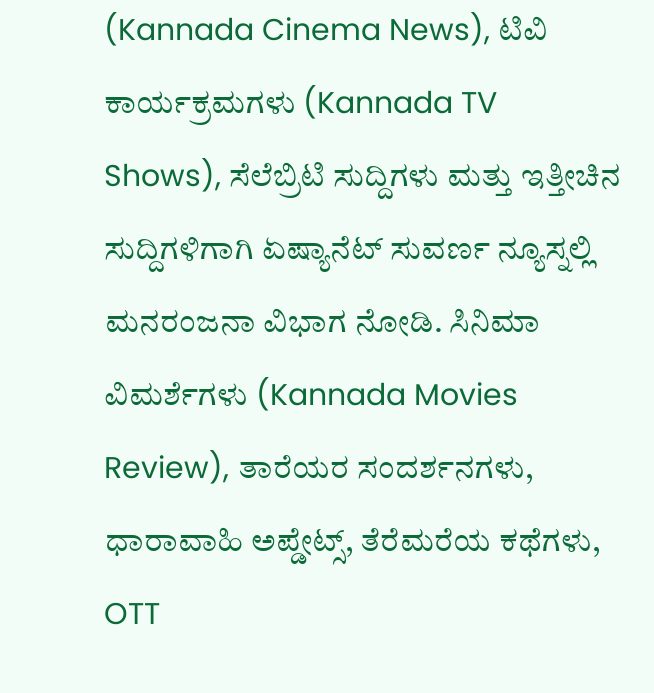(Kannada Cinema News), ಟಿವಿ ಕಾರ್ಯಕ್ರಮಗಳು (Kannada TV Shows), ಸೆಲೆಬ್ರಿಟಿ ಸುದ್ದಿಗಳು ಮತ್ತು ಇತ್ತೀಚಿನ ಸುದ್ದಿಗಳಿಗಾಗಿ ಏಷ್ಯಾನೆಟ್ ಸುವರ್ಣ ನ್ಯೂಸ್ನಲ್ಲಿ ಮನರಂಜನಾ ವಿಭಾಗ ನೋಡಿ. ಸಿನಿಮಾ ವಿಮರ್ಶೆಗಳು (Kannada Movies Review), ತಾರೆಯರ ಸಂದರ್ಶನಗಳು, ಧಾರಾವಾಹಿ ಅಪ್ಡೇಟ್ಸ್, ತೆರೆಮರೆಯ ಕಥೆಗಳು, OTT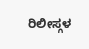ರಿಲೀಸ್ಗಳ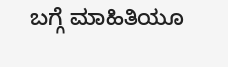ಬಗ್ಗೆ ಮಾಹಿತಿಯೂ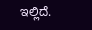ಇಲ್ಲಿದೆ.